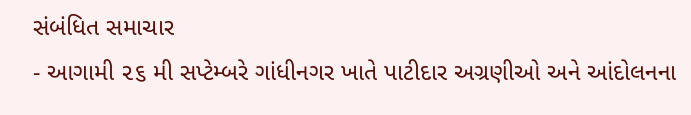સંબંધિત સમાચાર
- આગામી ૨૬ મી સપ્ટેમ્બરે ગાંધીનગર ખાતે પાટીદાર અગ્રણીઓ અને આંદોલનના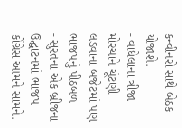કન્વીનરો સાથે બેઠક યોજાશે.
- વાધેલાના ત્રીજા મોરચાને ચૂંટણી લડવાના બજેટમાં પણ ભાજપનું પીઠબળ
- સુરતના એક બ્રીજના ઉદ્ઘાટનમાં ભાજપ કોંગ્રેસ આમને સામને.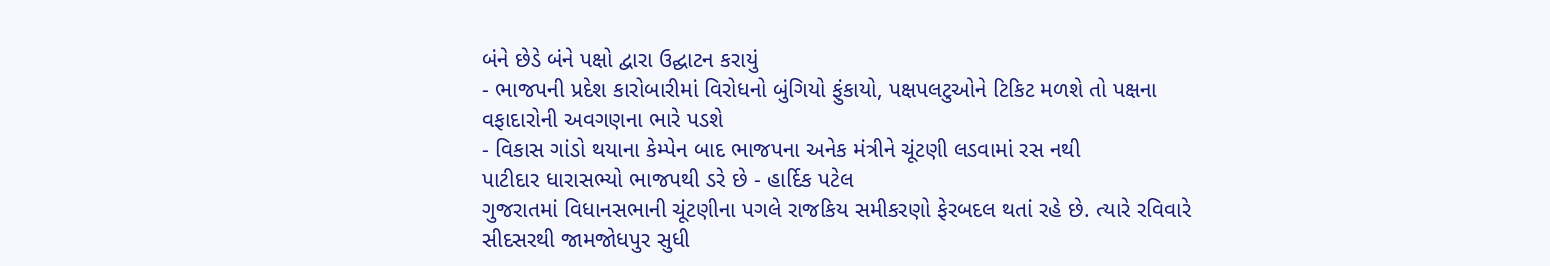બંને છેડે બંને પક્ષો દ્વારા ઉદ્ઘાટન કરાયું
- ભાજપની પ્રદેશ કારોબારીમાં વિરોધનો બુંગિયો ફુંકાયો, પક્ષપલટુઓને ટિકિટ મળશે તો પક્ષના વફાદારોની અવગણના ભારે પડશે
- વિકાસ ગાંડો થયાના કેમ્પેન બાદ ભાજપના અનેક મંત્રીને ચૂંટણી લડવામાં રસ નથી
પાટીદાર ધારાસભ્યો ભાજપથી ડરે છે - હાર્દિક પટેલ
ગુજરાતમાં વિધાનસભાની ચૂંટણીના પગલે રાજકિય સમીકરણો ફેરબદલ થતાં રહે છે. ત્યારે રવિવારે સીદસરથી જામજોધપુર સુધી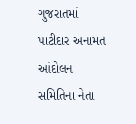ગુજરાતમાં પાટીદાર અનામત આંદોલન સમિતિના નેતા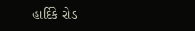હાર્દિકે રોડ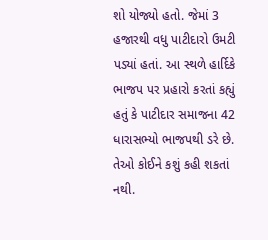શો યોજ્યો હતો. જેમાં 3 હજારથી વધુ પાટીદારો ઉમટી પડ્યાં હતાં. આ સ્થળે હાર્દિકે ભાજપ પર પ્રહારો કરતાં કહ્યું હતું કે પાટીદાર સમાજના 42 ધારાસભ્યો ભાજપથી ડરે છે. તેઓ કોઈને કશું કહી શકતાં નથી.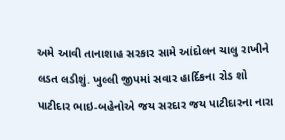અમે આવી તાનાશાહ સરકાર સામે આંદોલન ચાલુ રાખીને લડત લડીશું. ખુલ્લી જીપમાં સવાર હાર્દિકના રોડ શો પાટીદાર ભાઇ-બહેનોએ જય સરદાર જય પાટીદારના નારા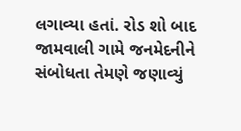લગાવ્યા હતાં. રોડ શો બાદ જામવાલી ગામે જનમેદનીને સંબોધતા તેમણે જણાવ્યું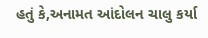હતું કે,અનામત આંદોલન ચાલુ કર્યા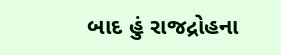બાદ હું રાજદ્રોહના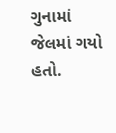ગુનામાં જેલમાં ગયો હતો.